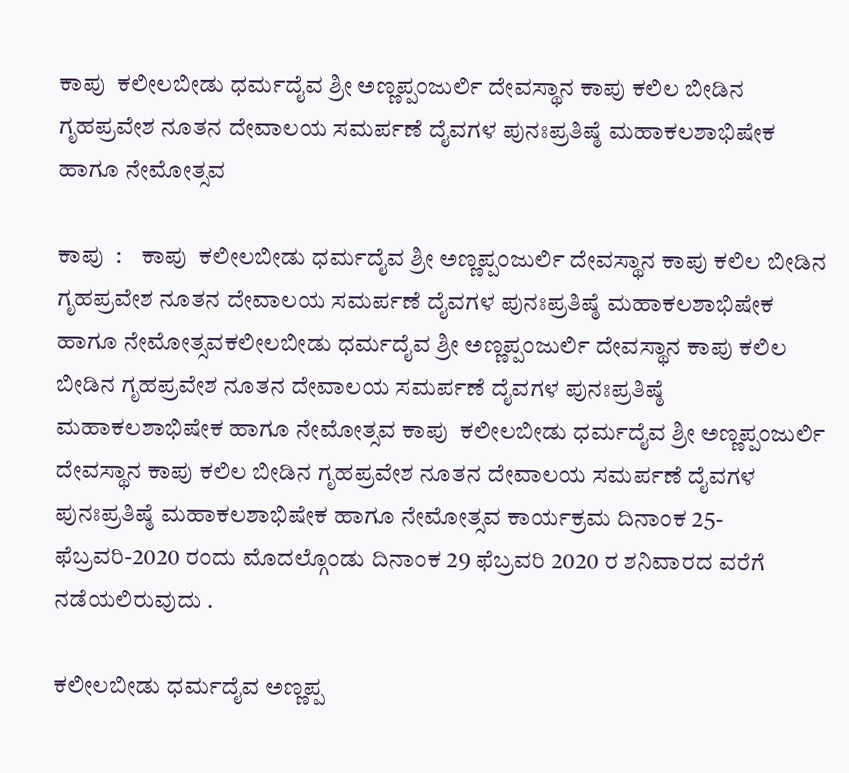ಕಾಪು  ಕಲೀಲಬೀಡು ಧರ್ಮದೈವ ಶ್ರೀ ಅಣ್ಣಪ್ಪಂಜುರ್ಲಿ ದೇವಸ್ಥಾನ ಕಾಪು ಕಲಿಲ ಬೀಡಿನ ಗೃಹಪ್ರವೇಶ ನೂತನ ದೇವಾಲಯ ಸಮರ್ಪಣೆ ದೈವಗಳ ಪುನಃಪ್ರತಿಷ್ಠೆ ಮಹಾಕಲಶಾಭಿಷೇಕ ಹಾಗೂ ನೇಮೋತ್ಸವ

ಕಾಪು  :    ಕಾಪು  ಕಲೀಲಬೀಡು ಧರ್ಮದೈವ ಶ್ರೀ ಅಣ್ಣಪ್ಪಂಜುರ್ಲಿ ದೇವಸ್ಥಾನ ಕಾಪು ಕಲಿಲ ಬೀಡಿನ ಗೃಹಪ್ರವೇಶ ನೂತನ ದೇವಾಲಯ ಸಮರ್ಪಣೆ ದೈವಗಳ ಪುನಃಪ್ರತಿಷ್ಠೆ ಮಹಾಕಲಶಾಭಿಷೇಕ ಹಾಗೂ ನೇಮೋತ್ಸವಕಲೀಲಬೀಡು ಧರ್ಮದೈವ ಶ್ರೀ ಅಣ್ಣಪ್ಪಂಜುರ್ಲಿ ದೇವಸ್ಥಾನ ಕಾಪು ಕಲಿಲ ಬೀಡಿನ ಗೃಹಪ್ರವೇಶ ನೂತನ ದೇವಾಲಯ ಸಮರ್ಪಣೆ ದೈವಗಳ ಪುನಃಪ್ರತಿಷ್ಠೆ ಮಹಾಕಲಶಾಭಿಷೇಕ ಹಾಗೂ ನೇಮೋತ್ಸವ ಕಾಪು  ಕಲೀಲಬೀಡು ಧರ್ಮದೈವ ಶ್ರೀ ಅಣ್ಣಪ್ಪಂಜುರ್ಲಿ ದೇವಸ್ಥಾನ ಕಾಪು ಕಲಿಲ ಬೀಡಿನ ಗೃಹಪ್ರವೇಶ ನೂತನ ದೇವಾಲಯ ಸಮರ್ಪಣೆ ದೈವಗಳ ಪುನಃಪ್ರತಿಷ್ಠೆ ಮಹಾಕಲಶಾಭಿಷೇಕ ಹಾಗೂ ನೇಮೋತ್ಸವ ಕಾರ್ಯಕ್ರಮ ದಿನಾಂಕ 25-ಫೆಬ್ರವರಿ-2020 ರಂದು ಮೊದಲ್ಗೊಂಡು ದಿನಾಂಕ 29 ಫೆಬ್ರವರಿ 2020 ರ ಶನಿವಾರದ ವರೆಗೆ ನಡೆಯಲಿರುವುದು .

ಕಲೀಲಬೀಡು ಧರ್ಮದೈವ ಅಣ್ಣಪ್ಪ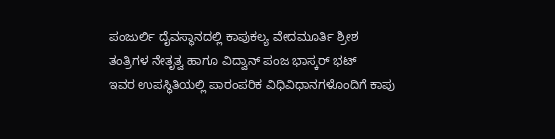ಪಂಜುರ್ಲಿ ದೈವಸ್ಥಾನದಲ್ಲಿ ಕಾಪುಕಲ್ಯ ವೇದಮೂರ್ತಿ ಶ್ರೀಶ ತಂತ್ರಿಗಳ ನೇತೃತ್ವ ಹಾಗೂ ವಿದ್ವಾನ್ ಪಂಜ ಭಾಸ್ಕರ್ ಭಟ್
ಇವರ ಉಪಸ್ಥಿತಿಯಲ್ಲಿ ಪಾರಂಪರಿಕ ವಿಧಿವಿಧಾನಗಳೊಂದಿಗೆ ಕಾಪು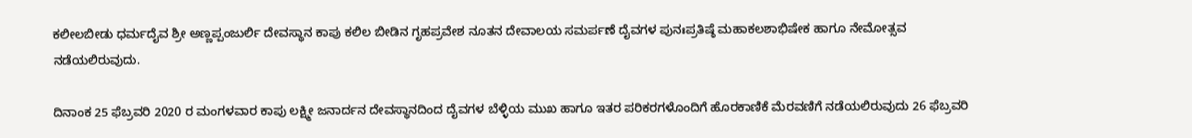ಕಲೀಲಬೀಡು ಧರ್ಮದೈವ ಶ್ರೀ ಅಣ್ಣಪ್ಪಂಜುರ್ಲಿ ದೇವಸ್ಥಾನ ಕಾಪು ಕಲಿಲ ಬೀಡಿನ ಗೃಹಪ್ರವೇಶ ನೂತನ ದೇವಾಲಯ ಸಮರ್ಪಣೆ ದೈವಗಳ ಪುನಃಪ್ರತಿಷ್ಠೆ ಮಹಾಕಲಶಾಭಿಷೇಕ ಹಾಗೂ ನೇಮೋತ್ಸವ ನಡೆಯಲಿರುವುದು.

ದಿನಾಂಕ 25 ಫೆಬ್ರವರಿ 2020 ರ ಮಂಗಳವಾರ ಕಾಪು ಲಕ್ಷ್ಮೀ ಜನಾರ್ದನ ದೇವಸ್ಥಾನದಿಂದ ದೈವಗಳ ಬೆಳ್ಳಿಯ ಮುಖ ಹಾಗೂ ಇತರ ಪರಿಕರಗಳೊಂದಿಗೆ ಹೊರಕಾಣಿಕೆ ಮೆರವಣಿಗೆ ನಡೆಯಲಿರುವುದು 26 ಫೆಬ್ರವರಿ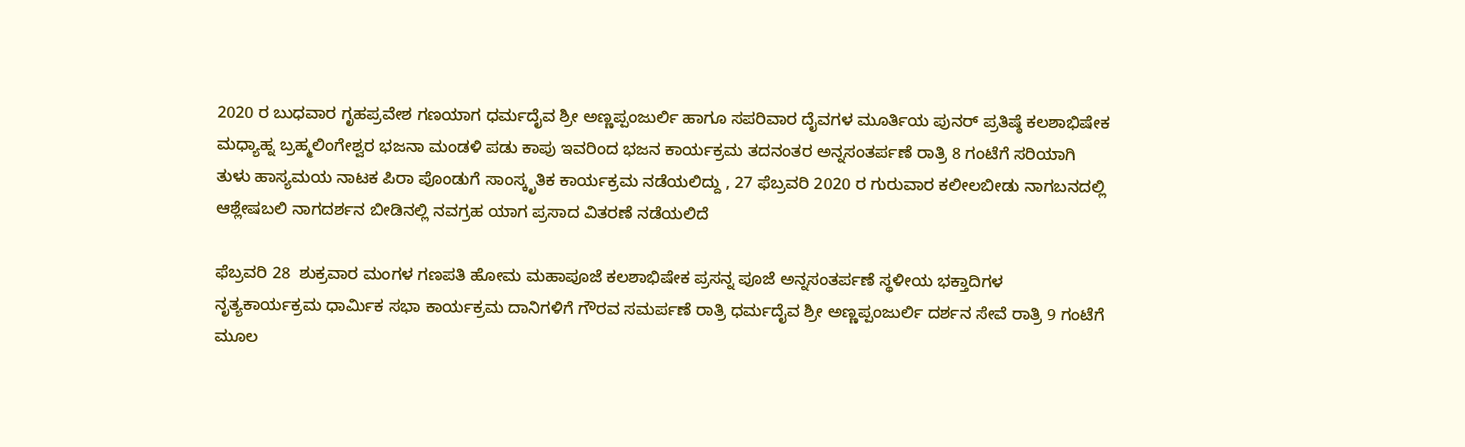2020 ರ ಬುಧವಾರ ಗೃಹಪ್ರವೇಶ ಗಣಯಾಗ ಧರ್ಮದೈವ ಶ್ರೀ ಅಣ್ಣಪ್ಪಂಜುರ್ಲಿ ಹಾಗೂ ಸಪರಿವಾರ ದೈವಗಳ ಮೂರ್ತಿಯ ಪುನರ್ ಪ್ರತಿಷ್ಠೆ ಕಲಶಾಭಿಷೇಕ ಮಧ್ಯಾಹ್ನ ಬ್ರಹ್ಮಲಿಂಗೇಶ್ವರ ಭಜನಾ ಮಂಡಳಿ ಪಡು ಕಾಪು ಇವರಿಂದ ಭಜನ ಕಾರ್ಯಕ್ರಮ ತದನಂತರ ಅನ್ನಸಂತರ್ಪಣೆ ರಾತ್ರಿ 8 ಗಂಟೆಗೆ ಸರಿಯಾಗಿ ತುಳು ಹಾಸ್ಯಮಯ ನಾಟಕ ಪಿರಾ ಪೊಂಡುಗೆ ಸಾಂಸ್ಕೃತಿಕ ಕಾರ್ಯಕ್ರಮ ನಡೆಯಲಿದ್ದು , 27 ಫೆಬ್ರವರಿ 2020 ರ ಗುರುವಾರ ಕಲೀಲಬೀಡು ನಾಗಬನದಲ್ಲಿ ಆಶ್ಲೇಷಬಲಿ ನಾಗದರ್ಶನ ಬೀಡಿನಲ್ಲಿ ನವಗ್ರಹ ಯಾಗ ಪ್ರಸಾದ ವಿತರಣೆ ನಡೆಯಲಿದೆ

ಫೆಬ್ರವರಿ 28  ಶುಕ್ರವಾರ ಮಂಗಳ ಗಣಪತಿ ಹೋಮ ಮಹಾಪೂಜೆ ಕಲಶಾಭಿಷೇಕ ಪ್ರಸನ್ನ ಪೂಜೆ ಅನ್ನಸಂತರ್ಪಣೆ ಸ್ಥಳೀಯ ಭಕ್ತಾದಿಗಳ ನೃತ್ಯಕಾರ್ಯಕ್ರಮ ಧಾರ್ಮಿಕ ಸಭಾ ಕಾರ್ಯಕ್ರಮ ದಾನಿಗಳಿಗೆ ಗೌರವ ಸಮರ್ಪಣೆ ರಾತ್ರಿ ಧರ್ಮದೈವ ಶ್ರೀ ಅಣ್ಣಪ್ಪಂಜುರ್ಲಿ ದರ್ಶನ ಸೇವೆ ರಾತ್ರಿ 9 ಗಂಟೆಗೆ ಮೂಲ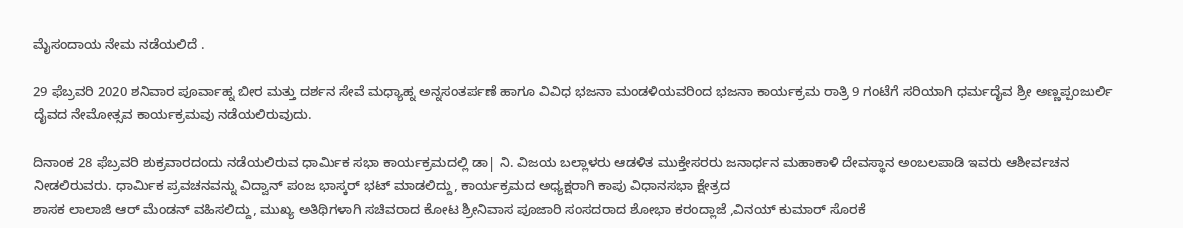ಮೈಸಂದಾಯ ನೇಮ ನಡೆಯಲಿದೆ .

29 ಫೆಬ್ರವರಿ 2020 ಶನಿವಾರ ಪೂರ್ವಾಹ್ನ ಬೀರ ಮತ್ತು ದರ್ಶನ ಸೇವೆ ಮಧ್ಯಾಹ್ನ ಅನ್ನಸಂತರ್ಪಣೆ ಹಾಗೂ ವಿವಿಧ ಭಜನಾ ಮಂಡಳಿಯವರಿಂದ ಭಜನಾ ಕಾರ್ಯಕ್ರಮ ರಾತ್ರಿ 9 ಗಂಟೆಗೆ ಸರಿಯಾಗಿ ಧರ್ಮದೈವ ಶ್ರೀ ಅಣ್ಣಪ್ಪಂಜುರ್ಲಿ ದೈವದ ನೇಮೋತ್ಸವ ಕಾರ್ಯಕ್ರಮವು ನಡೆಯಲಿರುವುದು.

ದಿನಾಂಕ 28 ಫೆಬ್ರವರಿ ಶುಕ್ರವಾರದಂದು ನಡೆಯಲಿರುವ ಧಾರ್ಮಿಕ ಸಭಾ ಕಾರ್ಯಕ್ರಮದಲ್ಲಿ ಡಾ| ನಿ. ವಿಜಯ ಬಲ್ಲಾಳರು ಆಡಳಿತ ಮುಕ್ತೇಸರರು ಜನಾರ್ಧನ ಮಹಾಕಾಳಿ ದೇವಸ್ಥಾನ ಅಂಬಲಪಾಡಿ ಇವರು ಆಶೀರ್ವಚನ ನೀಡಲಿರುವರು. ಧಾರ್ಮಿಕ ಪ್ರವಚನವನ್ನು ವಿದ್ವಾನ್ ಪಂಜ ಭಾಸ್ಕರ್ ಭಟ್ ಮಾಡಲಿದ್ದು, ಕಾರ್ಯಕ್ರಮದ ಅಧ್ಯಕ್ಷರಾಗಿ ಕಾಪು ವಿಧಾನಸಭಾ ಕ್ಷೇತ್ರದ
ಶಾಸಕ ಲಾಲಾಜಿ ಆರ್ ಮೆಂಡನ್ ವಹಿಸಲಿದ್ದು, ಮುಖ್ಯ ಅತಿಥಿಗಳಾಗಿ ಸಚಿವರಾದ ಕೋಟ ಶ್ರೀನಿವಾಸ ಪೂಜಾರಿ ಸಂಸದರಾದ ಶೋಭಾ ಕರಂದ್ಲಾಜೆ ,ವಿನಯ್ ಕುಮಾರ್ ಸೊರಕೆ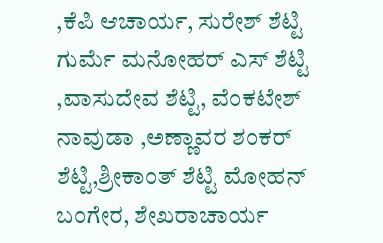,ಕೆಪಿ ಆಚಾರ್ಯ, ಸುರೇಶ್ ಶೆಟ್ಟಿ ಗುರ್ಮೆ ಮನೋಹರ್ ಎಸ್ ಶೆಟ್ಟಿ ,ವಾಸುದೇವ ಶೆಟ್ಟಿ, ವೆಂಕಟೇಶ್ ನಾವುಡಾ ,ಅಣ್ಣಾವರ ಶಂಕರ್ ಶೆಟ್ಟಿ,ಶ್ರೀಕಾಂತ್ ಶೆಟ್ಟಿ ಮೋಹನ್ ಬಂಗೇರ, ಶೇಖರಾಚಾರ್ಯ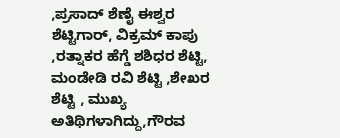,ಪ್ರಸಾದ್ ಶೆಣೈ ಈಶ್ವರ ಶೆಟ್ಟಿಗಾರ್, ವಿಕ್ರಮ್ ಕಾಪು ,ರತ್ನಾಕರ ಹೆಗ್ಡೆ ಶಶಿಧರ ಶೆಟ್ಟಿ, ಮಂಡೇಡಿ ರವಿ ಶೆಟ್ಟಿ ,ಶೇಖರ ಶೆಟ್ಟಿ , ಮುಖ್ಯ ಅತಿಥಿಗಳಾಗಿದ್ದು,ಗೌರವ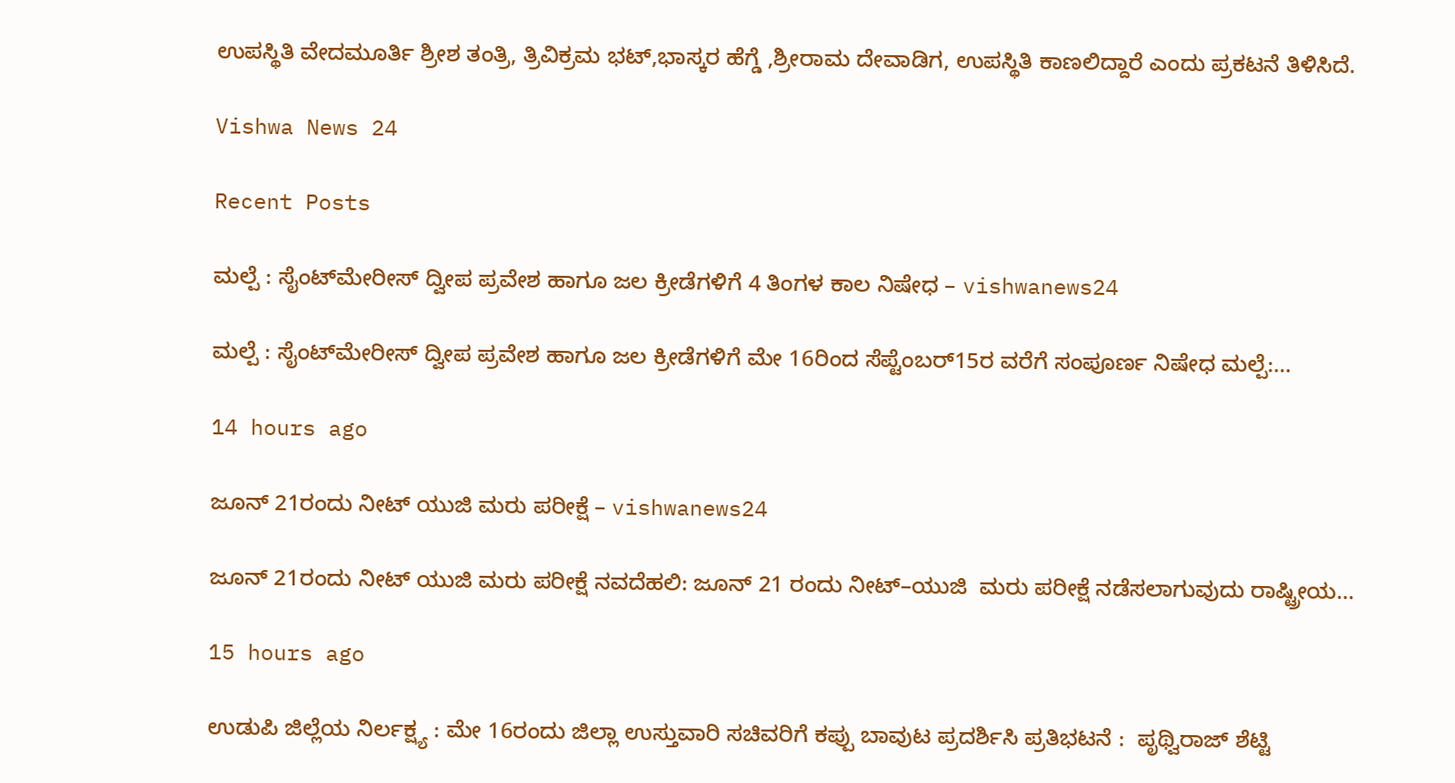ಉಪಸ್ಥಿತಿ ವೇದಮೂರ್ತಿ ಶ್ರೀಶ ತಂತ್ರಿ, ತ್ರಿವಿಕ್ರಮ ಭಟ್,ಭಾಸ್ಕರ ಹೆಗ್ಡೆ ,ಶ್ರೀರಾಮ ದೇವಾಡಿಗ, ಉಪಸ್ಥಿತಿ ಕಾಣಲಿದ್ದಾರೆ ಎಂದು ಪ್ರಕಟನೆ ತಿಳಿಸಿದೆ.

Vishwa News 24

Recent Posts

ಮಲ್ಪೆ : ಸೈಂಟ್‌ಮೇರೀಸ್‌ ದ್ವೀಪ ಪ್ರವೇಶ ಹಾಗೂ ಜಲ ಕ್ರೀಡೆಗಳಿಗೆ 4 ತಿಂಗಳ ಕಾಲ ನಿಷೇಧ – vishwanews24

ಮಲ್ಪೆ : ಸೈಂಟ್‌ಮೇರೀಸ್‌ ದ್ವೀಪ ಪ್ರವೇಶ ಹಾಗೂ ಜಲ ಕ್ರೀಡೆಗಳಿಗೆ ಮೇ 16ರಿಂದ ಸೆಪ್ಟೆಂಬರ್15ರ ವರೆಗೆ ಸಂಪೂರ್ಣ ನಿಷೇಧ ಮಲ್ಪೆ:…

14 hours ago

ಜೂನ್‌ 21ರಂದು ನೀಟ್‌ ಯುಜಿ ಮರು ಪರೀಕ್ಷೆ – vishwanews24

ಜೂನ್‌ 21ರಂದು ನೀಟ್‌ ಯುಜಿ ಮರು ಪರೀಕ್ಷೆ ನವದೆಹಲಿ: ಜೂನ್‌ 21 ರಂದು ನೀಟ್‌–ಯುಜಿ  ಮರು ಪರೀಕ್ಷೆ ನಡೆಸಲಾಗುವುದು ರಾಷ್ಟ್ರೀಯ…

15 hours ago

ಉಡುಪಿ ಜಿಲ್ಲೆಯ ನಿರ್ಲಕ್ಷ್ಯ : ಮೇ 16ರಂದು ಜಿಲ್ಲಾ ಉಸ್ತುವಾರಿ ಸಚಿವರಿಗೆ ಕಪ್ಪು ಬಾವುಟ ಪ್ರದರ್ಶಿಸಿ ಪ್ರತಿಭಟನೆ :  ಪೃಥ್ವಿರಾಜ್ ಶೆಟ್ಟಿ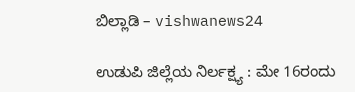ಬಿಲ್ಲಾಡಿ – vishwanews24

ಉಡುಪಿ ಜಿಲ್ಲೆಯ ನಿರ್ಲಕ್ಷ್ಯ : ಮೇ 16ರಂದು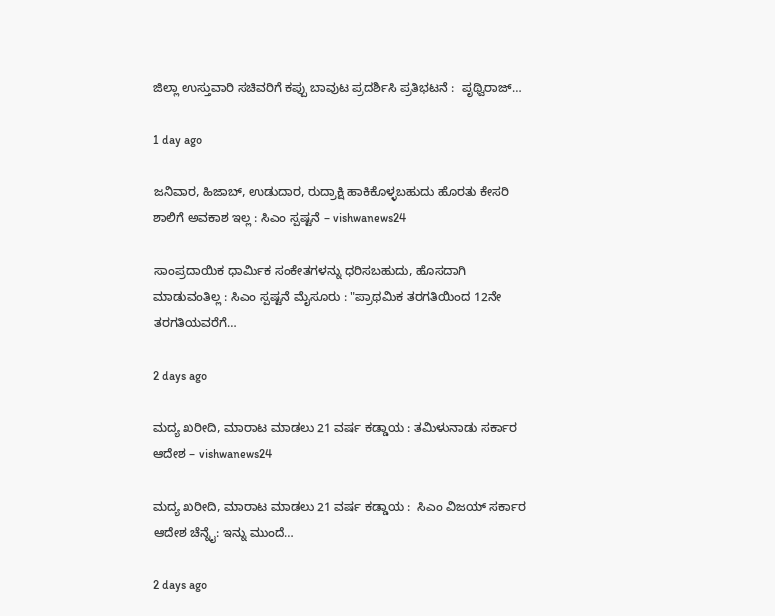ಜಿಲ್ಲಾ ಉಸ್ತುವಾರಿ ಸಚಿವರಿಗೆ ಕಪ್ಪು ಬಾವುಟ ಪ್ರದರ್ಶಿಸಿ ಪ್ರತಿಭಟನೆ :  ಪೃಥ್ವಿರಾಜ್…

1 day ago

ಜನಿವಾರ, ಹಿಜಾಬ್, ಉಡುದಾರ, ರುದ್ರಾಕ್ಷಿ ಹಾಕಿಕೊಳ್ಳಬಹುದು ಹೊರತು ಕೇಸರಿ ಶಾಲಿಗೆ ಅವಕಾಶ ಇಲ್ಲ : ಸಿಎಂ ಸ್ಪಷ್ಟನೆ – vishwanews24

ಸಾಂಪ್ರದಾಯಿಕ ಧಾರ್ಮಿಕ ಸಂಕೇತಗಳನ್ನು ಧರಿಸಬಹುದು, ಹೊಸದಾಗಿ ಮಾಡುವಂತಿಲ್ಲ : ಸಿಎಂ ಸ್ಪಷ್ಟನೆ ಮೈಸೂರು : "ಪ್ರಾಥಮಿಕ ತರಗತಿಯಿಂದ 12ನೇ ತರಗತಿಯವರೆಗೆ…

2 days ago

ಮದ್ಯ ಖರೀದಿ, ಮಾರಾಟ ಮಾಡಲು 21 ವರ್ಷ ಕಡ್ಡಾಯ : ತಮಿಳುನಾಡು ಸರ್ಕಾರ ಆದೇಶ – vishwanews24

ಮದ್ಯ ಖರೀದಿ, ಮಾರಾಟ ಮಾಡಲು 21 ವರ್ಷ ಕಡ್ಡಾಯ :  ಸಿಎಂ ವಿಜಯ್ ಸರ್ಕಾರ ಆದೇಶ ಚೆನ್ನೈ: ಇನ್ನು ಮುಂದೆ…

2 days ago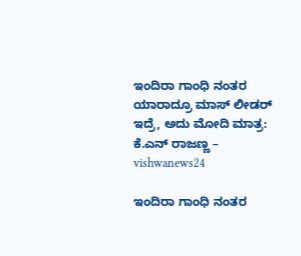ಇಂದಿರಾ ಗಾಂಧಿ ನಂತರ ಯಾರಾದ್ರೂ ಮಾಸ್ ಲೀಡರ್ ಇದ್ರೆ, ಅದು ಮೋದಿ ಮಾತ್ರ: ಕೆ.ಎನ್‌ ರಾಜಣ್ಣ – vishwanews24

ಇಂದಿರಾ ಗಾಂಧಿ ನಂತರ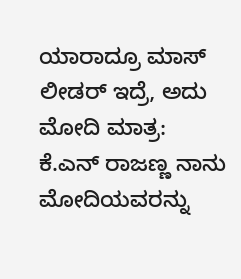ಯಾರಾದ್ರೂ ಮಾಸ್ ಲೀಡರ್ ಇದ್ರೆ, ಅದು ಮೋದಿ ಮಾತ್ರ: ಕೆ.ಎನ್‌ ರಾಜಣ್ಣ ನಾನು ಮೋದಿಯವರನ್ನು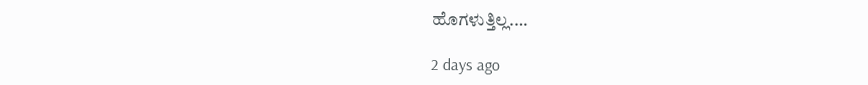ಹೊಗಳುತ್ತಿಲ್ಲ.…

2 days ago